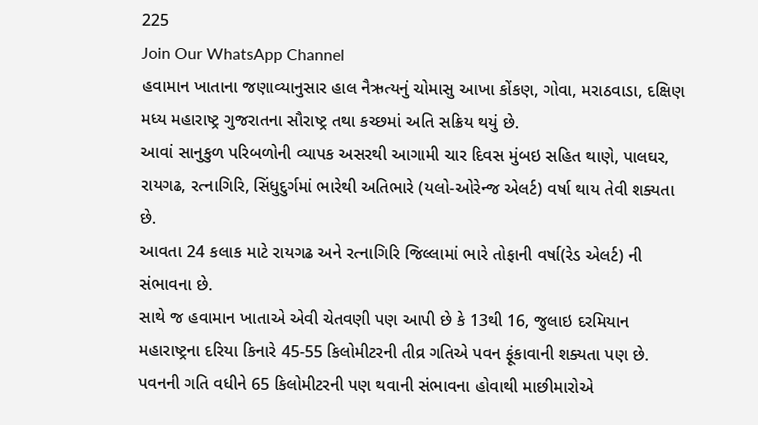225
Join Our WhatsApp Channel
હવામાન ખાતાના જણાવ્યાનુસાર હાલ નૈઋત્યનું ચોમાસુ આખા કોંકણ, ગોવા, મરાઠવાડા, દક્ષિણ મધ્ય મહારાષ્ટ્ર ગુજરાતના સૌરાષ્ટ્ર તથા કચ્છમાં અતિ સક્રિય થયું છે.
આવાં સાનુકુળ પરિબળોની વ્યાપક અસરથી આગામી ચાર દિવસ મુંબઇ સહિત થાણે, પાલઘર, રાયગઢ, રત્નાગિરિ, સિંધુદુર્ગમાં ભારેથી અતિભારે (યલો-ઓરેન્જ એલર્ટ) વર્ષા થાય તેવી શક્યતા છે.
આવતા 24 કલાક માટે રાયગઢ અને રત્નાગિરિ જિલ્લામાં ભારે તોફાની વર્ષા(રેડ એલર્ટ) ની સંભાવના છે.
સાથે જ હવામાન ખાતાએ એવી ચેતવણી પણ આપી છે કે 13થી 16, જુલાઇ દરમિયાન મહારાષ્ટ્રના દરિયા કિનારે 45-55 કિલોમીટરની તીવ્ર ગતિએ પવન ફૂંકાવાની શક્યતા પણ છે.
પવનની ગતિ વધીને 65 કિલોમીટરની પણ થવાની સંભાવના હોવાથી માછીમારોએ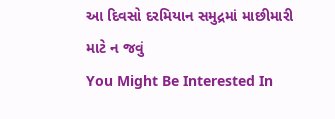આ દિવસો દરમિયાન સમુદ્રમાં માછીમારી માટે ન જવું
You Might Be Interested In